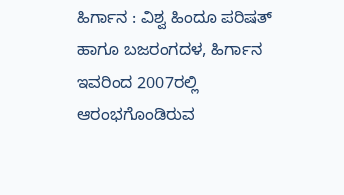ಹಿರ್ಗಾನ : ವಿಶ್ವ ಹಿಂದೂ ಪರಿಷತ್ ಹಾಗೂ ಬಜರಂಗದಳ, ಹಿರ್ಗಾನ ಇವರಿಂದ 2007ರಲ್ಲಿ ಆರಂಭಗೊಂಡಿರುವ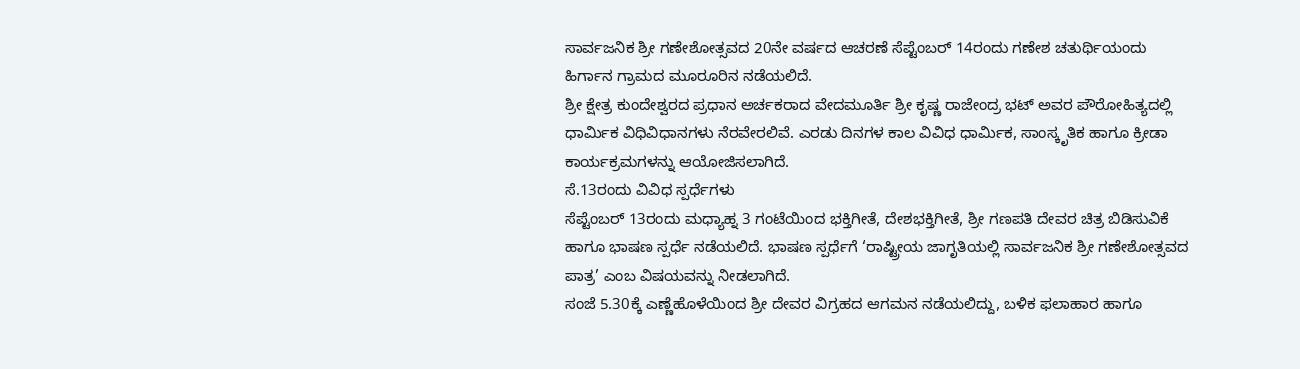ಸಾರ್ವಜನಿಕ ಶ್ರೀ ಗಣೇಶೋತ್ಸವದ 20ನೇ ವರ್ಷದ ಆಚರಣೆ ಸೆಪ್ಟೆಂಬರ್ 14ರಂದು ಗಣೇಶ ಚತುರ್ಥಿಯಂದು ಹಿರ್ಗಾನ ಗ್ರಾಮದ ಮೂರೂರಿನ ನಡೆಯಲಿದೆ.
ಶ್ರೀ ಕ್ಷೇತ್ರ ಕುಂದೇಶ್ವರದ ಪ್ರಧಾನ ಅರ್ಚಕರಾದ ವೇದಮೂರ್ತಿ ಶ್ರೀ ಕೃಷ್ಣ ರಾಜೇಂದ್ರ ಭಟ್ ಅವರ ಪೌರೋಹಿತ್ಯದಲ್ಲಿ ಧಾರ್ಮಿಕ ವಿಧಿವಿಧಾನಗಳು ನೆರವೇರಲಿವೆ. ಎರಡು ದಿನಗಳ ಕಾಲ ವಿವಿಧ ಧಾರ್ಮಿಕ, ಸಾಂಸ್ಕೃತಿಕ ಹಾಗೂ ಕ್ರೀಡಾ ಕಾರ್ಯಕ್ರಮಗಳನ್ನು ಆಯೋಜಿಸಲಾಗಿದೆ.
ಸೆ.13ರಂದು ವಿವಿಧ ಸ್ಪರ್ಧೆಗಳು
ಸೆಪ್ಟೆಂಬರ್ 13ರಂದು ಮಧ್ಯಾಹ್ನ 3 ಗಂಟೆಯಿಂದ ಭಕ್ತಿಗೀತೆ, ದೇಶಭಕ್ತಿಗೀತೆ, ಶ್ರೀ ಗಣಪತಿ ದೇವರ ಚಿತ್ರ ಬಿಡಿಸುವಿಕೆ ಹಾಗೂ ಭಾಷಣ ಸ್ಪರ್ಧೆ ನಡೆಯಲಿದೆ. ಭಾಷಣ ಸ್ಪರ್ಧೆಗೆ ‘ರಾಷ್ಟ್ರೀಯ ಜಾಗೃತಿಯಲ್ಲಿ ಸಾರ್ವಜನಿಕ ಶ್ರೀ ಗಣೇಶೋತ್ಸವದ ಪಾತ್ರ’ ಎಂಬ ವಿಷಯವನ್ನು ನೀಡಲಾಗಿದೆ.
ಸಂಜೆ 5.30ಕ್ಕೆ ಎಣ್ಣೆಹೊಳೆಯಿಂದ ಶ್ರೀ ದೇವರ ವಿಗ್ರಹದ ಆಗಮನ ನಡೆಯಲಿದ್ದು, ಬಳಿಕ ಫಲಾಹಾರ ಹಾಗೂ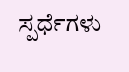ಸ್ಪರ್ಧೆಗಳು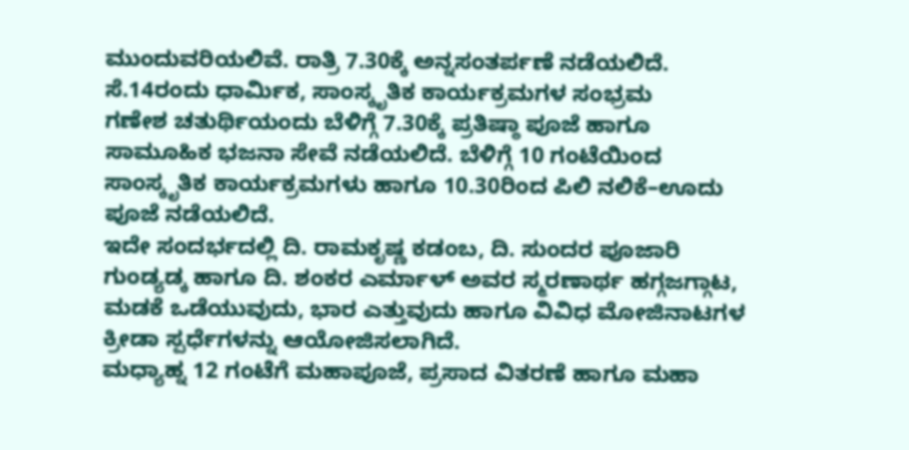ಮುಂದುವರಿಯಲಿವೆ. ರಾತ್ರಿ 7.30ಕ್ಕೆ ಅನ್ನಸಂತರ್ಪಣೆ ನಡೆಯಲಿದೆ.
ಸೆ.14ರಂದು ಧಾರ್ಮಿಕ, ಸಾಂಸ್ಕೃತಿಕ ಕಾರ್ಯಕ್ರಮಗಳ ಸಂಭ್ರಮ
ಗಣೇಶ ಚತುರ್ಥಿಯಂದು ಬೆಳಿಗ್ಗೆ 7.30ಕ್ಕೆ ಪ್ರತಿಷ್ಠಾ ಪೂಜೆ ಹಾಗೂ ಸಾಮೂಹಿಕ ಭಜನಾ ಸೇವೆ ನಡೆಯಲಿದೆ. ಬೆಳಿಗ್ಗೆ 10 ಗಂಟೆಯಿಂದ ಸಾಂಸ್ಕೃತಿಕ ಕಾರ್ಯಕ್ರಮಗಳು ಹಾಗೂ 10.30ರಿಂದ ಪಿಲಿ ನಲಿಕೆ–ಊದು ಪೂಜೆ ನಡೆಯಲಿದೆ.
ಇದೇ ಸಂದರ್ಭದಲ್ಲಿ ದಿ. ರಾಮಕೃಷ್ಣ ಕಡಂಬ, ದಿ. ಸುಂದರ ಪೂಜಾರಿ ಗುಂಡ್ಯಡ್ಕ ಹಾಗೂ ದಿ. ಶಂಕರ ಎರ್ಮಾಳ್ ಅವರ ಸ್ಮರಣಾರ್ಥ ಹಗ್ಗಜಗ್ಗಾಟ, ಮಡಕೆ ಒಡೆಯುವುದು, ಭಾರ ಎತ್ತುವುದು ಹಾಗೂ ವಿವಿಧ ಮೋಜಿನಾಟಗಳ ಕ್ರೀಡಾ ಸ್ಪರ್ಧೆಗಳನ್ನು ಆಯೋಜಿಸಲಾಗಿದೆ.
ಮಧ್ಯಾಹ್ನ 12 ಗಂಟೆಗೆ ಮಹಾಪೂಜೆ, ಪ್ರಸಾದ ವಿತರಣೆ ಹಾಗೂ ಮಹಾ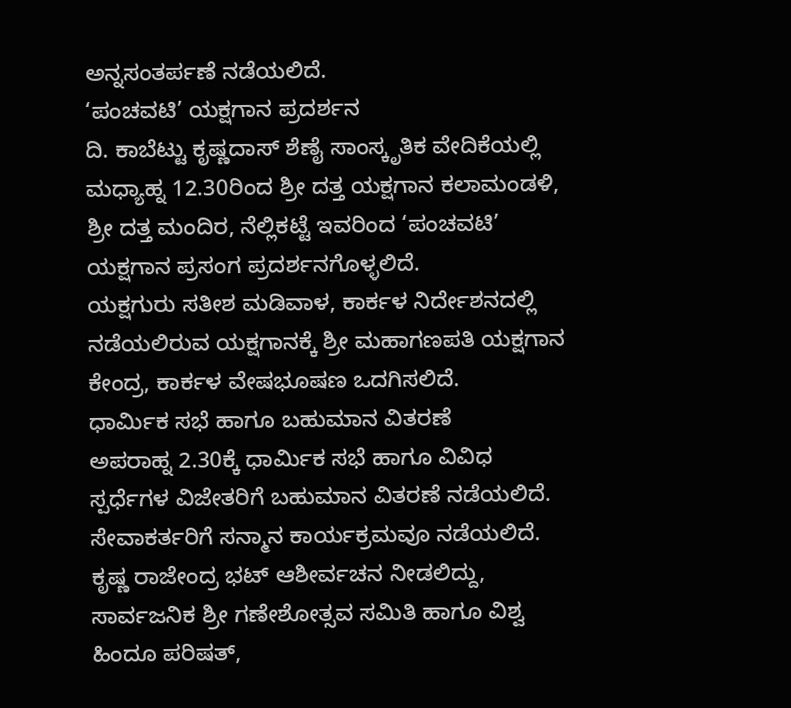ಅನ್ನಸಂತರ್ಪಣೆ ನಡೆಯಲಿದೆ.
‘ಪಂಚವಟಿ’ ಯಕ್ಷಗಾನ ಪ್ರದರ್ಶನ
ದಿ. ಕಾಬೆಟ್ಟು ಕೃಷ್ಣದಾಸ್ ಶೆಣೈ ಸಾಂಸ್ಕೃತಿಕ ವೇದಿಕೆಯಲ್ಲಿ ಮಧ್ಯಾಹ್ನ 12.30ರಿಂದ ಶ್ರೀ ದತ್ತ ಯಕ್ಷಗಾನ ಕಲಾಮಂಡಳಿ, ಶ್ರೀ ದತ್ತ ಮಂದಿರ, ನೆಲ್ಲಿಕಟ್ಟೆ ಇವರಿಂದ ‘ಪಂಚವಟಿ’ ಯಕ್ಷಗಾನ ಪ್ರಸಂಗ ಪ್ರದರ್ಶನಗೊಳ್ಳಲಿದೆ.
ಯಕ್ಷಗುರು ಸತೀಶ ಮಡಿವಾಳ, ಕಾರ್ಕಳ ನಿರ್ದೇಶನದಲ್ಲಿ ನಡೆಯಲಿರುವ ಯಕ್ಷಗಾನಕ್ಕೆ ಶ್ರೀ ಮಹಾಗಣಪತಿ ಯಕ್ಷಗಾನ ಕೇಂದ್ರ, ಕಾರ್ಕಳ ವೇಷಭೂಷಣ ಒದಗಿಸಲಿದೆ.
ಧಾರ್ಮಿಕ ಸಭೆ ಹಾಗೂ ಬಹುಮಾನ ವಿತರಣೆ
ಅಪರಾಹ್ನ 2.30ಕ್ಕೆ ಧಾರ್ಮಿಕ ಸಭೆ ಹಾಗೂ ವಿವಿಧ ಸ್ಪರ್ಧೆಗಳ ವಿಜೇತರಿಗೆ ಬಹುಮಾನ ವಿತರಣೆ ನಡೆಯಲಿದೆ. ಸೇವಾಕರ್ತರಿಗೆ ಸನ್ಮಾನ ಕಾರ್ಯಕ್ರಮವೂ ನಡೆಯಲಿದೆ.
ಕೃಷ್ಣ ರಾಜೇಂದ್ರ ಭಟ್ ಆಶೀರ್ವಚನ ನೀಡಲಿದ್ದು, ಸಾರ್ವಜನಿಕ ಶ್ರೀ ಗಣೇಶೋತ್ಸವ ಸಮಿತಿ ಹಾಗೂ ವಿಶ್ವ ಹಿಂದೂ ಪರಿಷತ್,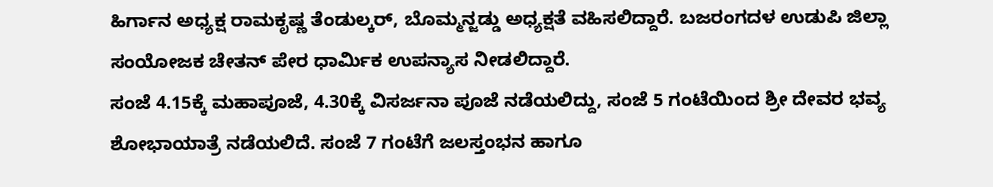ಹಿರ್ಗಾನ ಅಧ್ಯಕ್ಷ ರಾಮಕೃಷ್ಣ ತೆಂಡುಲ್ಕರ್, ಬೊಮ್ಮನ್ಜಡ್ಡು ಅಧ್ಯಕ್ಷತೆ ವಹಿಸಲಿದ್ದಾರೆ. ಬಜರಂಗದಳ ಉಡುಪಿ ಜಿಲ್ಲಾ ಸಂಯೋಜಕ ಚೇತನ್ ಪೇರ ಧಾರ್ಮಿಕ ಉಪನ್ಯಾಸ ನೀಡಲಿದ್ದಾರೆ.
ಸಂಜೆ 4.15ಕ್ಕೆ ಮಹಾಪೂಜೆ, 4.30ಕ್ಕೆ ವಿಸರ್ಜನಾ ಪೂಜೆ ನಡೆಯಲಿದ್ದು, ಸಂಜೆ 5 ಗಂಟೆಯಿಂದ ಶ್ರೀ ದೇವರ ಭವ್ಯ ಶೋಭಾಯಾತ್ರೆ ನಡೆಯಲಿದೆ. ಸಂಜೆ 7 ಗಂಟೆಗೆ ಜಲಸ್ತಂಭನ ಹಾಗೂ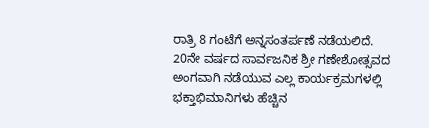ರಾತ್ರಿ 8 ಗಂಟೆಗೆ ಅನ್ನಸಂತರ್ಪಣೆ ನಡೆಯಲಿದೆ.
20ನೇ ವರ್ಷದ ಸಾರ್ವಜನಿಕ ಶ್ರೀ ಗಣೇಶೋತ್ಸವದ ಅಂಗವಾಗಿ ನಡೆಯುವ ಎಲ್ಲ ಕಾರ್ಯಕ್ರಮಗಳಲ್ಲಿ ಭಕ್ತಾಭಿಮಾನಿಗಳು ಹೆಚ್ಚಿನ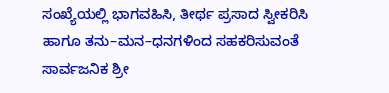ಸಂಖ್ಯೆಯಲ್ಲಿ ಭಾಗವಹಿಸಿ, ತೀರ್ಥ ಪ್ರಸಾದ ಸ್ವೀಕರಿಸಿ ಹಾಗೂ ತನು–ಮನ–ಧನಗಳಿಂದ ಸಹಕರಿಸುವಂತೆ ಸಾರ್ವಜನಿಕ ಶ್ರೀ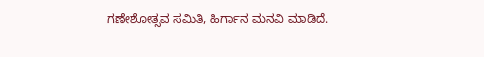ಗಣೇಶೋತ್ಸವ ಸಮಿತಿ, ಹಿರ್ಗಾನ ಮನವಿ ಮಾಡಿದೆ.